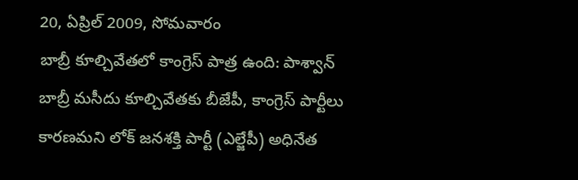20, ఏప్రిల్ 2009, సోమవారం
బాబ్రీ కూల్చివేతలో కాంగ్రెస్ పాత్ర ఉంది: పాశ్వాన్
బాబ్రీ మసీదు కూల్చివేతకు బీజేపీ, కాంగ్రెస్ పార్టీలు కారణమని లోక్ జనశక్తి పార్టీ (ఎల్జేపీ) అధినేత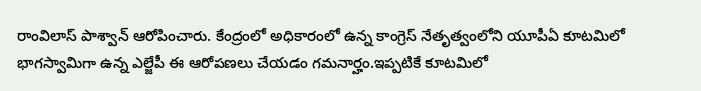రాంవిలాస్ పాశ్వాన్ ఆరోపించారు. కేంద్రంలో అధికారంలో ఉన్న కాంగ్రెస్ నేతృత్వంలోని యూపీఏ కూటమిలో భాగస్వామిగా ఉన్న ఎల్జేపీ ఈ ఆరోపణలు చేయడం గమనార్హం.ఇప్పటికే కూటమిలో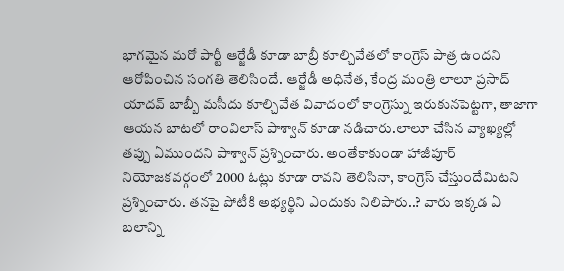భాగమైన మరో పార్టీ ఆర్జేడీ కూడా బాబ్రీ కూల్చివేతలో కాంగ్రెస్ పాత్ర ఉందని ఆరోపించిన సంగతి తెలిసిందే. ఆర్జేడీ అధినేత, కేంద్ర మంత్రి లాలూ ప్రసాద్ యాదవ్ బాబ్బీ మసీదు కూల్చివేత వివాదంలో కాంగ్రెస్ను ఇరుకునపెట్టగా, తాజాగా ఆయన బాటలో రాంవిలాస్ పాశ్వాన్ కూడా నడిచారు.లాలూ చేసిన వ్యాఖ్యల్లో తప్పు ఏముందని పాశ్వాన్ ప్రశ్నించారు. అంతేకాకుండా హాజీపూర్ నియోజకవర్గంలో 2000 ఓట్లు కూడా రావని తెలిసినా, కాంగ్రెస్ చేస్తుందేమిటని ప్రశ్నించారు. తనపై పోటీకి అభ్యర్థిని ఎందుకు నిలిపారు..? వారు ఇక్కడ ఏ బలాన్ని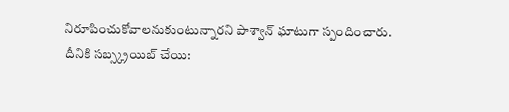నిరూపించుకోవాలనుకుంటున్నారని పాశ్వాన్ ఘాటుగా స్పందించారు.
దీనికి సబ్స్క్రయిబ్ చేయి: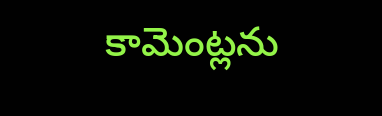కామెంట్లను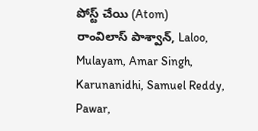పోస్ట్ చేయి (Atom)
రాంవిలాస్ పాశ్వాన్, Laloo, Mulayam, Amar Singh, Karunanidhi, Samuel Reddy, Pawar,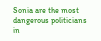Sonia are the most dangerous politicians in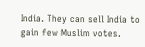India. They can sell India to gain few Muslim votes.